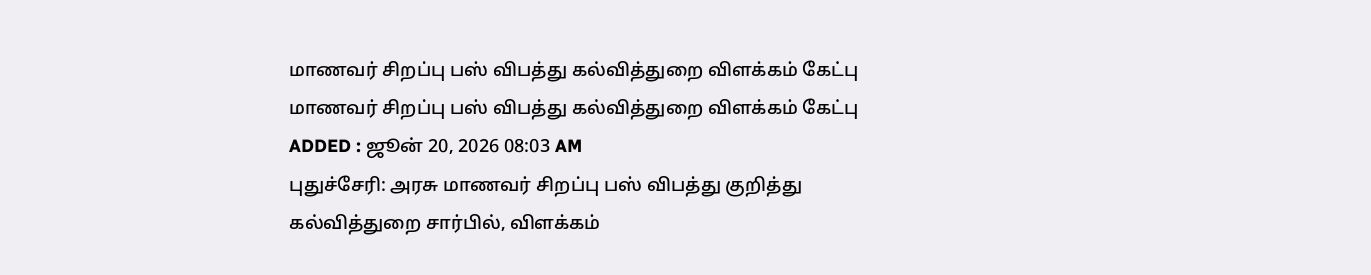மாணவர் சிறப்பு பஸ் விபத்து கல்வித்துறை விளக்கம் கேட்பு
மாணவர் சிறப்பு பஸ் விபத்து கல்வித்துறை விளக்கம் கேட்பு
ADDED : ஜூன் 20, 2026 08:03 AM
புதுச்சேரி: அரசு மாணவர் சிறப்பு பஸ் விபத்து குறித்து கல்வித்துறை சார்பில், விளக்கம்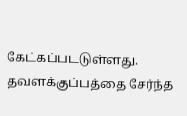கேட்கப்படடுள்ளது.
தவளக்குப்பத்தை சேர்ந்த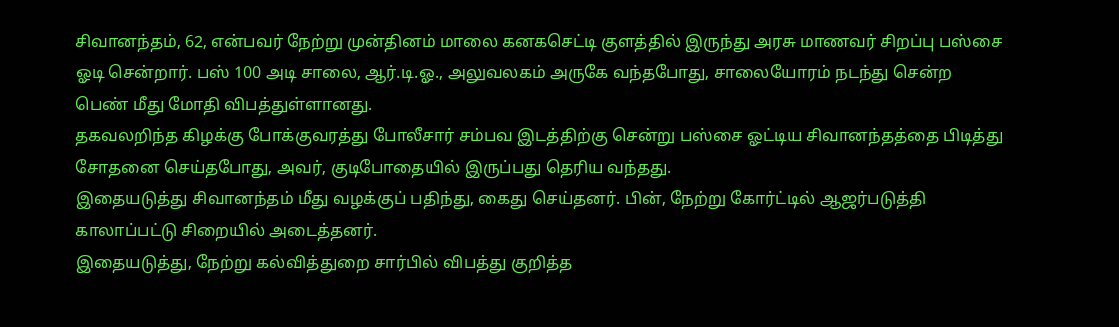சிவானந்தம், 62, என்பவர் நேற்று முன்தினம் மாலை கனகசெட்டி குளத்தில் இருந்து அரசு மாணவர் சிறப்பு பஸ்சை ஓடி சென்றார். பஸ் 100 அடி சாலை, ஆர்.டி.ஓ., அலுவலகம் அருகே வந்தபோது, சாலையோரம் நடந்து சென்ற பெண் மீது மோதி விபத்துள்ளானது.
தகவலறிந்த கிழக்கு போக்குவரத்து போலீசார் சம்பவ இடத்திற்கு சென்று பஸ்சை ஓட்டிய சிவானந்தத்தை பிடித்து சோதனை செய்தபோது, அவர், குடிபோதையில் இருப்பது தெரிய வந்தது.
இதையடுத்து சிவானந்தம் மீது வழக்குப் பதிந்து, கைது செய்தனர். பின், நேற்று கோர்ட்டில் ஆஜர்படுத்தி காலாப்பட்டு சிறையில் அடைத்தனர்.
இதையடுத்து, நேற்று கல்வித்துறை சார்பில் விபத்து குறித்த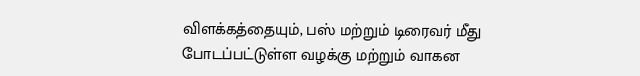விளக்கத்தையும், பஸ் மற்றும் டிரைவர் மீது போடப்பட்டுள்ள வழக்கு மற்றும் வாகன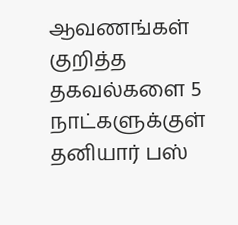ஆவணங்கள் குறித்த தகவல்களை 5 நாட்களுக்குள் தனியார் பஸ்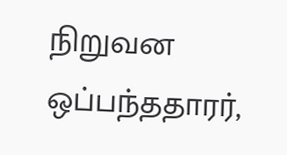நிறுவன ஒப்பந்ததாரர்,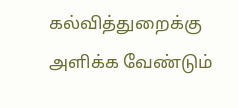கல்வித்துறைக்கு அளிக்க வேண்டும்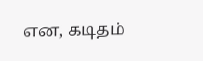என, கடிதம்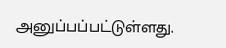அனுப்பப்பட்டுள்ளது.